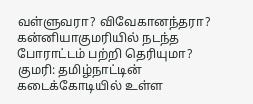வள்ளுவரா? விவேகானந்தரா? கன்னியாகுமரியில் நடந்த போராட்டம் பற்றி தெரியுமா?
குமரி: தமிழ்நாட்டின் கடைக்கோடியில் உள்ள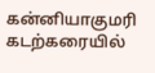கன்னியாகுமரி கடற்கரையில்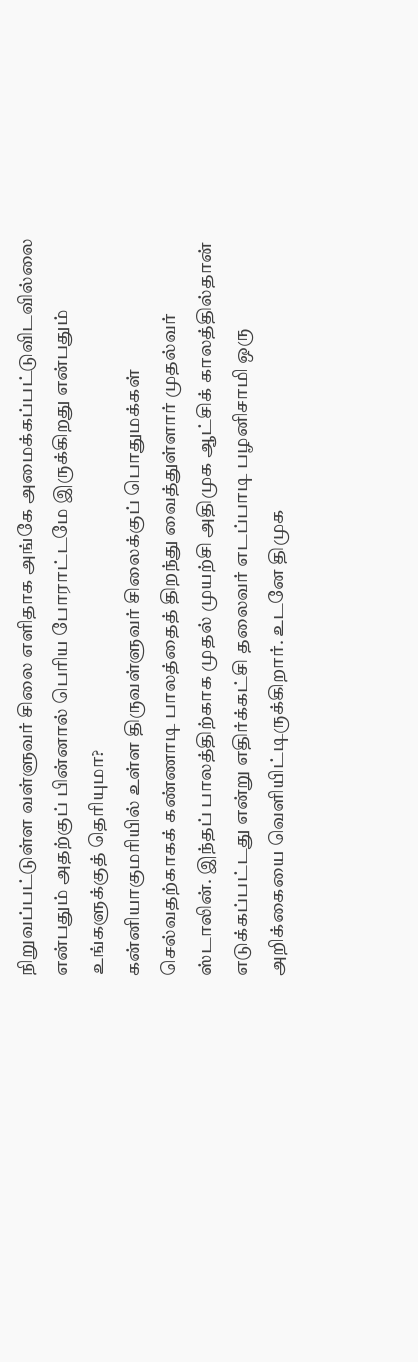நிறுவப்பட்டுள்ள வள்ளுவர் சிலை எளிதாக அங்கே அமைக்கப்பட்டுவிடவில்லை என்பதும் அதற்குப் பின்னால் பெரிய போராட்டமே இருக்கிறது என்பதும் உங்களுக்குத் தெரியுமா?
கன்னியாகுமரியில் உள்ள திருவள்ளுவர் சிலைக்குப் பொதுமக்கள் செல்வதற்காகக் கண்ணாடி பாலத்தைத் திறந்து வைத்துள்ளார் முதல்வர் ஸ்டாலின். இந்தப் பாலத்திற்காக முதல் முயற்சி அதிமுக ஆட்சிக் காலத்தில்தான் எடுக்கப்பட்டது என்று எதிர்க்கட்சி தலைவர் எடப்பாடி பழனிசாமி ஒரு அறிக்கையை வெளியிட்டிருக்கிறார். உடனே திமுக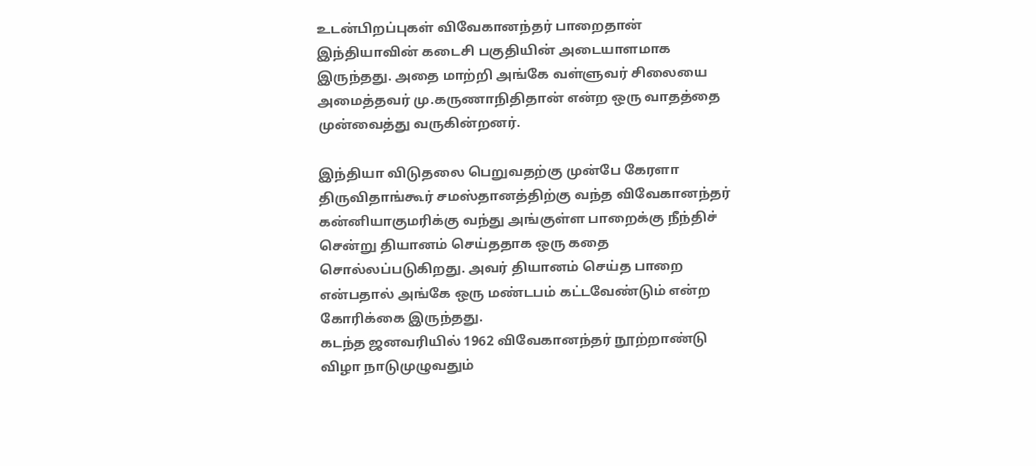உடன்பிறப்புகள் விவேகானந்தர் பாறைதான் இந்தியாவின் கடைசி பகுதியின் அடையாளமாக இருந்தது. அதை மாற்றி அங்கே வள்ளுவர் சிலையை அமைத்தவர் மு.கருணாநிதிதான் என்ற ஒரு வாதத்தை முன்வைத்து வருகின்றனர்.

இந்தியா விடுதலை பெறுவதற்கு முன்பே கேரளா திருவிதாங்கூர் சமஸ்தானத்திற்கு வந்த விவேகானந்தர் கன்னியாகுமரிக்கு வந்து அங்குள்ள பாறைக்கு நீந்திச் சென்று தியானம் செய்ததாக ஒரு கதை சொல்லப்படுகிறது. அவர் தியானம் செய்த பாறை என்பதால் அங்கே ஒரு மண்டபம் கட்டவேண்டும் என்ற கோரிக்கை இருந்தது.
கடந்த ஜனவரியில் 1962 விவேகானந்தர் நூற்றாண்டு விழா நாடுமுழுவதும்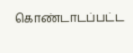கொண்டாடப்பட்ட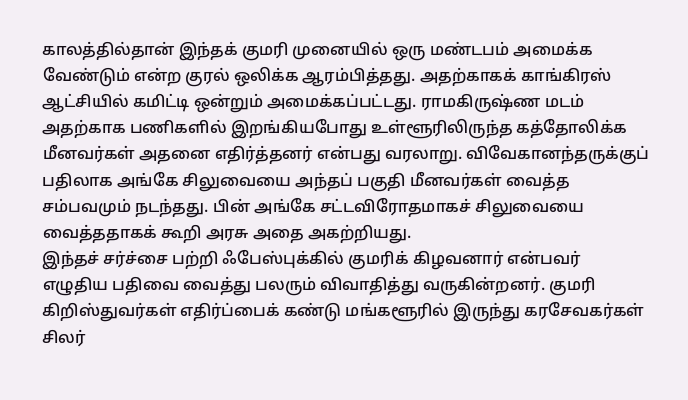காலத்தில்தான் இந்தக் குமரி முனையில் ஒரு மண்டபம் அமைக்க வேண்டும் என்ற குரல் ஒலிக்க ஆரம்பித்தது. அதற்காகக் காங்கிரஸ் ஆட்சியில் கமிட்டி ஒன்றும் அமைக்கப்பட்டது. ராமகிருஷ்ண மடம் அதற்காக பணிகளில் இறங்கியபோது உள்ளூரிலிருந்த கத்தோலிக்க மீனவர்கள் அதனை எதிர்த்தனர் என்பது வரலாறு. விவேகானந்தருக்குப் பதிலாக அங்கே சிலுவையை அந்தப் பகுதி மீனவர்கள் வைத்த சம்பவமும் நடந்தது. பின் அங்கே சட்டவிரோதமாகச் சிலுவையை வைத்ததாகக் கூறி அரசு அதை அகற்றியது.
இந்தச் சர்ச்சை பற்றி ஃபேஸ்புக்கில் குமரிக் கிழவனார் என்பவர் எழுதிய பதிவை வைத்து பலரும் விவாதித்து வருகின்றனர். குமரி கிறிஸ்துவர்கள் எதிர்ப்பைக் கண்டு மங்களூரில் இருந்து கரசேவகர்கள் சிலர்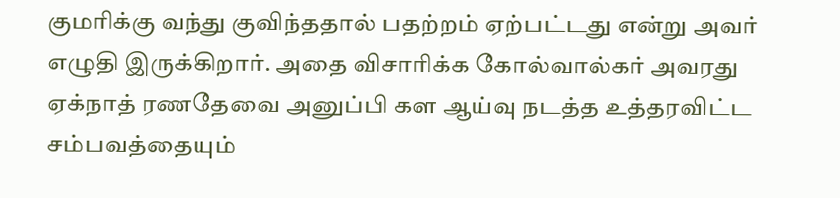குமரிக்கு வந்து குவிந்ததால் பதற்றம் ஏற்பட்டது என்று அவர் எழுதி இருக்கிறார். அதை விசாரிக்க கோல்வால்கர் அவரது ஏக்நாத் ரணதேவை அனுப்பி கள ஆய்வு நடத்த உத்தரவிட்ட சம்பவத்தையும்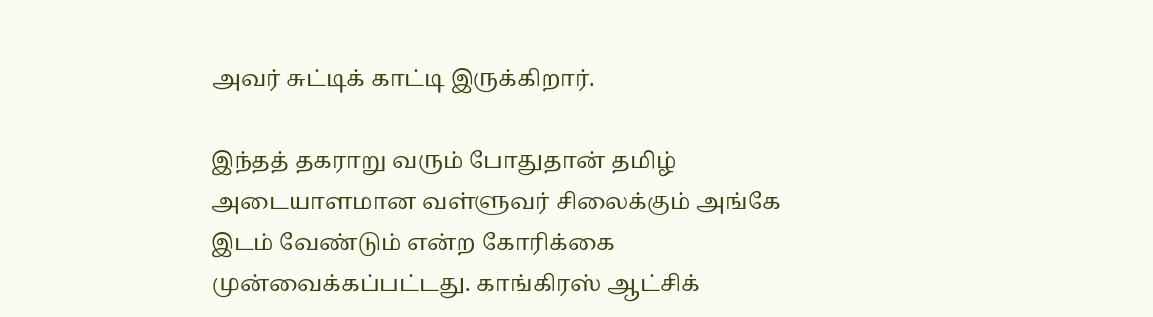அவர் சுட்டிக் காட்டி இருக்கிறார்.

இந்தத் தகராறு வரும் போதுதான் தமிழ் அடையாளமான வள்ளுவர் சிலைக்கும் அங்கே இடம் வேண்டும் என்ற கோரிக்கை முன்வைக்கப்பட்டது. காங்கிரஸ் ஆட்சிக்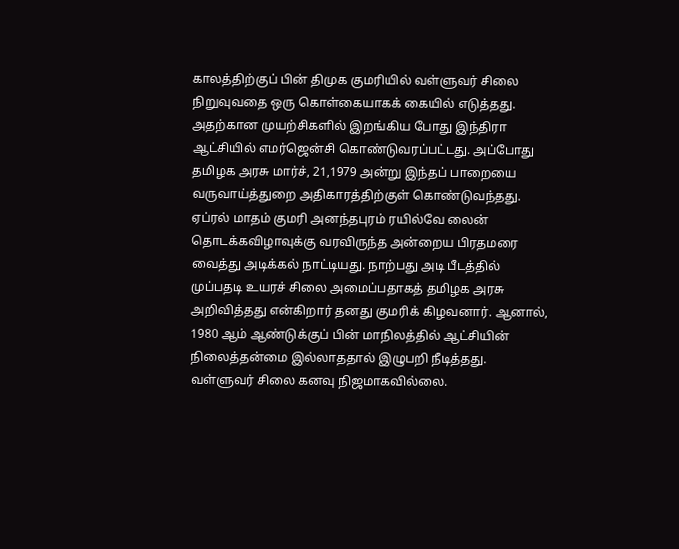காலத்திற்குப் பின் திமுக குமரியில் வள்ளுவர் சிலை நிறுவுவதை ஒரு கொள்கையாகக் கையில் எடுத்தது. அதற்கான முயற்சிகளில் இறங்கிய போது இந்திரா ஆட்சியில் எமர்ஜென்சி கொண்டுவரப்பட்டது. அப்போது தமிழக அரசு மார்ச், 21,1979 அன்று இந்தப் பாறையை வருவாய்த்துறை அதிகாரத்திற்குள் கொண்டுவந்தது.
ஏப்ரல் மாதம் குமரி அனந்தபுரம் ரயில்வே லைன் தொடக்கவிழாவுக்கு வரவிருந்த அன்றைய பிரதமரை வைத்து அடிக்கல் நாட்டியது. நாற்பது அடி பீடத்தில் முப்பதடி உயரச் சிலை அமைப்பதாகத் தமிழக அரசு அறிவித்தது என்கிறார் தனது குமரிக் கிழவனார். ஆனால், 1980 ஆம் ஆண்டுக்குப் பின் மாநிலத்தில் ஆட்சியின் நிலைத்தன்மை இல்லாததால் இழுபறி நீடித்தது. வள்ளுவர் சிலை கனவு நிஜமாகவில்லை.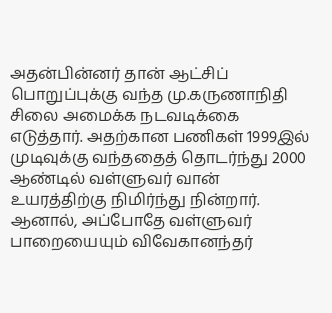அதன்பின்னர் தான் ஆட்சிப் பொறுப்புக்கு வந்த மு.கருணாநிதி சிலை அமைக்க நடவடிக்கை எடுத்தார். அதற்கான பணிகள் 1999இல் முடிவுக்கு வந்ததைத் தொடர்ந்து 2000 ஆண்டில் வள்ளுவர் வான் உயரத்திற்கு நிமிர்ந்து நின்றார். ஆனால், அப்போதே வள்ளுவர் பாறையையும் விவேகானந்தர்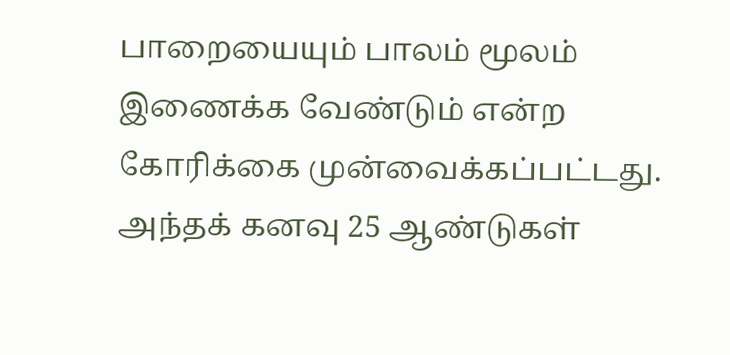பாறையையும் பாலம் மூலம் இணைக்க வேண்டும் என்ற கோரிக்கை முன்வைக்கப்பட்டது. அந்தக் கனவு 25 ஆண்டுகள்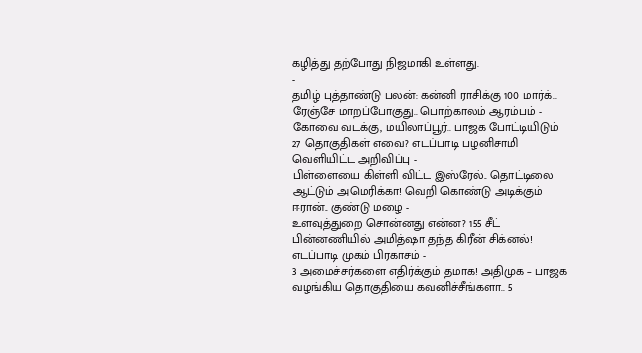கழித்து தற்போது நிஜமாகி உள்ளது.
-
தமிழ் புத்தாண்டு பலன்: கன்னி ராசிக்கு 100 மார்க்.. ரேஞ்சே மாறப்போகுது.. பொற்காலம் ஆரம்பம் -
கோவை வடக்கு, மயிலாப்பூர்.. பாஜக போட்டியிடும் 27 தொகுதிகள் எவை? எடப்பாடி பழனிசாமி வெளியிட்ட அறிவிப்பு -
பிள்ளையை கிள்ளி விட்ட இஸ்ரேல்.. தொட்டிலை ஆட்டும் அமெரிக்கா! வெறி கொண்டு அடிக்கும் ஈரான்.. குண்டு மழை -
உளவுத்துறை சொன்னது என்ன? 155 சீட் பின்னணியில் அமித்ஷா தந்த கிரீன் சிக்னல்! எடப்பாடி முகம் பிரகாசம் -
3 அமைச்சர்களை எதிர்க்கும் தமாக! அதிமுக – பாஜக வழங்கிய தொகுதியை கவனிச்சீங்களா.. 5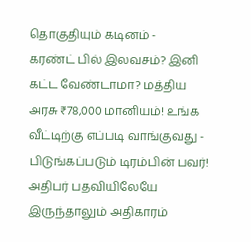தொகுதியும் கடினம் -
கரண்ட் பில் இலவசம்? இனி கட்ட வேண்டாமா? மத்திய அரசு ₹78,000 மானியம்! உங்க வீட்டிற்கு எப்படி வாங்குவது -
பிடுங்கப்படும் டிரம்பின் பவர்! அதிபர் பதவியிலேயே இருந்தாலும் அதிகாரம்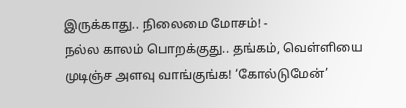இருக்காது.. நிலைமை மோசம்! -
நல்ல காலம் பொறக்குது.. தங்கம், வெள்ளியை முடிஞ்ச அளவு வாங்குங்க! ‘கோல்டுமேன்’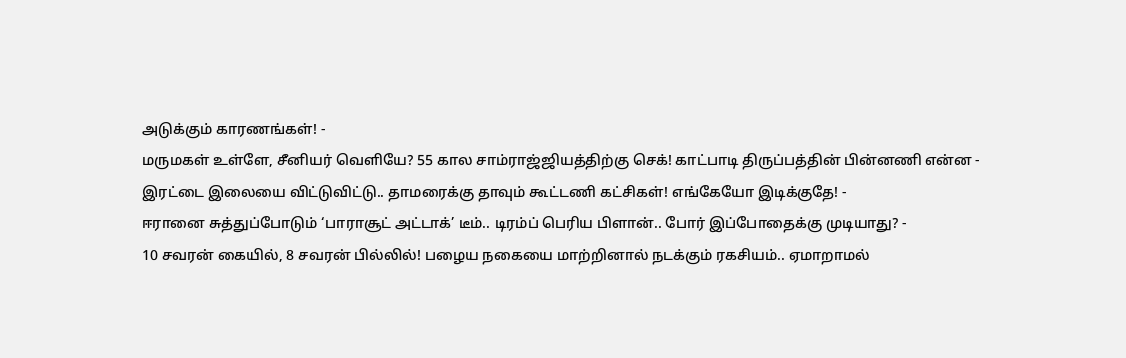அடுக்கும் காரணங்கள்! -
மருமகள் உள்ளே, சீனியர் வெளியே? 55 கால சாம்ராஜ்ஜியத்திற்கு செக்! காட்பாடி திருப்பத்தின் பின்னணி என்ன -
இரட்டை இலையை விட்டுவிட்டு.. தாமரைக்கு தாவும் கூட்டணி கட்சிகள்! எங்கேயோ இடிக்குதே! -
ஈரானை சுத்துப்போடும் ‘பாராசூட் அட்டாக்’ டீம்.. டிரம்ப் பெரிய பிளான்.. போர் இப்போதைக்கு முடியாது? -
10 சவரன் கையில், 8 சவரன் பில்லில்! பழைய நகையை மாற்றினால் நடக்கும் ரகசியம்.. ஏமாறாமல்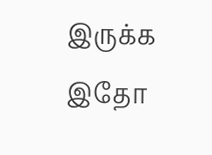இருக்க இதோ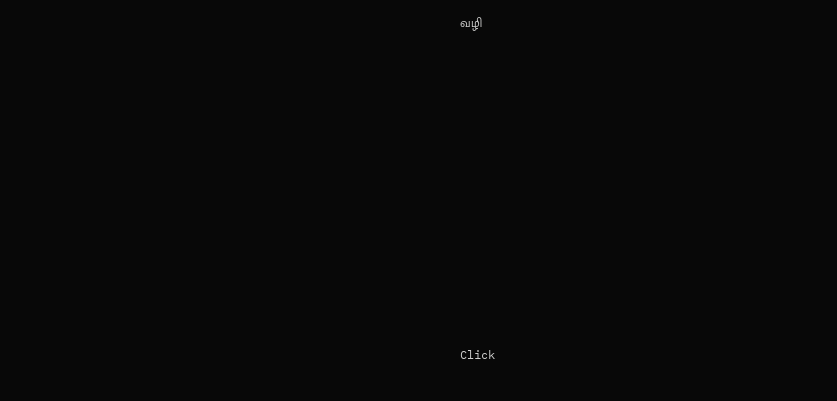வழி












Click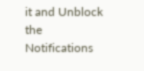it and Unblock the Notifications